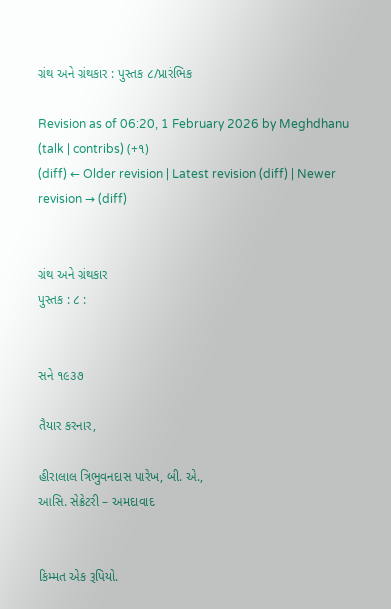ગ્રંથ અને ગ્રંથકાર : પુસ્તક ૮/પ્રારંભિક

Revision as of 06:20, 1 February 2026 by Meghdhanu (talk | contribs) (+૧)
(diff) ← Older revision | Latest revision (diff) | Newer revision → (diff)


ગ્રંથ અને ગ્રંથકાર
પુસ્તક : ૮ :


સને ૧૯૩૭

તૈયાર કરનાર,

હીરાલાલ ત્રિભુવનદાસ પારેખ, બી. એ.,
આસિ. સેક્રેટરી – અમદાવાદ


કિમ્મત એક રૂપિયો.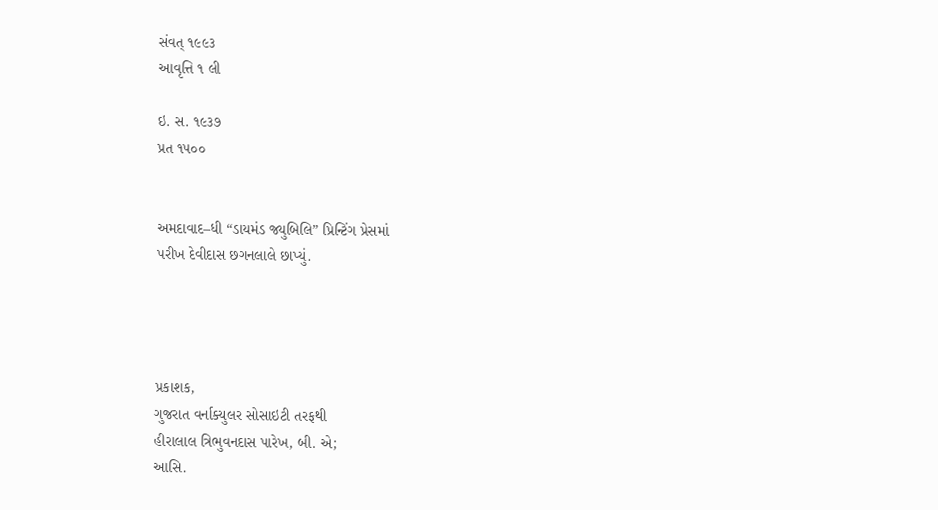સંવત્‌ ૧૯૯૩
આવૃત્તિ ૧ લી

ઇ. સ. ૧૯૩૭
પ્રત ૧૫૦૦


અમદાવાદ–ધી “ડાયમંડ જ્યુબિલિ” પ્રિન્ટિંગ પ્રેસમાં
પરીખ દેવીદાસ છગનલાલે છાપ્યું.




પ્રકાશક,
ગુજરાત વર્નાક્યુલર સોસાઇટી તરફથી
હીરાલાલ ત્રિભુવનદાસ પારેખ, બી. એ;
આસિ.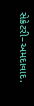સેક્રેટરી–અમદાવાદ.